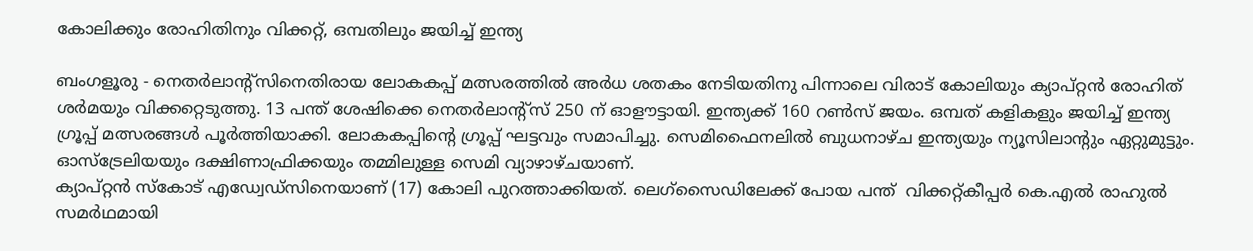കോലിക്കും രോഹിതിനും വിക്കറ്റ്, ഒമ്പതിലും ജയിച്ച് ഇന്ത്യ

ബംഗളൂരു - നെതര്‍ലാന്റ്‌സിനെതിരായ ലോകകപ്പ് മത്സരത്തില്‍ അര്‍ധ ശതകം നേടിയതിനു പിന്നാലെ വിരാട് കോലിയും ക്യാപ്റ്റന്‍ രോഹിത് ശര്‍മയും വിക്കറ്റെടുത്തു. 13 പന്ത് ശേഷിക്കെ നെതര്‍ലാന്റ്‌സ് 250 ന് ഓളൗട്ടായി. ഇന്ത്യക്ക് 160 റണ്‍സ് ജയം. ഒമ്പത് കളികളും ജയിച്ച് ഇന്ത്യ ഗ്രൂപ്പ് മത്സരങ്ങള്‍ പൂര്‍ത്തിയാക്കി. ലോകകപ്പിന്റെ ഗ്രൂപ്പ് ഘട്ടവും സമാപിച്ചു. സെമിഫൈനലില്‍ ബുധനാഴ്ച ഇന്ത്യയും ന്യൂസിലാന്റും ഏറ്റുമുട്ടും. ഓസ്‌ട്രേലിയയും ദക്ഷിണാഫ്രിക്കയും തമ്മിലുള്ള സെമി വ്യാഴാഴ്ചയാണ്.
ക്യാപ്റ്റന്‍ സ്‌കോട് എഡ്വേഡ്‌സിനെയാണ് (17) കോലി പുറത്താക്കിയത്. ലെഗ്‌സൈഡിലേക്ക് പോയ പന്ത്  വിക്കറ്റ്കീപ്പര്‍ കെ.എല്‍ രാഹുല്‍ സമര്‍ഥമായി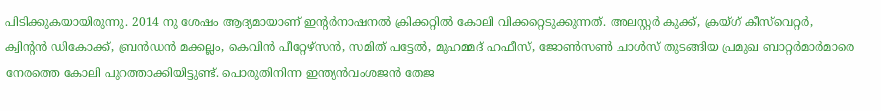പിടിക്കുകയായിരുന്നു. 2014 നു ശേഷം ആദ്യമായാണ് ഇന്റര്‍നാഷനല്‍ ക്രിക്കറ്റില്‍ കോലി വിക്കറ്റെടുക്കുന്നത്. അലസ്റ്റര്‍ കുക്ക്, ക്രയ്ഗ് കീസ്‌വെറ്റര്‍, ക്വിന്റന്‍ ഡികോക്ക്, ബ്രന്‍ഡന്‍ മക്കല്ലം, കെവിന്‍ പീറ്റേഴ്‌സന്‍, സമിത് പട്ടേല്‍, മുഹമ്മദ് ഹഫീസ്, ജോണ്‍സണ്‍ ചാള്‍സ് തുടങ്ങിയ പ്രമുഖ ബാറ്റര്‍മാര്‍മാരെ നേരത്തെ കോലി പുറത്താക്കിയിട്ടുണ്ട്. പൊരുതിനിന്ന ഇന്ത്യന്‍വംശജന്‍ തേജ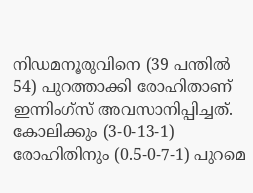നിഡമനൂരുവിനെ (39 പന്തില്‍ 54) പുറത്താക്കി രോഹിതാണ് ഇന്നിംഗ്‌സ് അവസാനിപ്പിച്ചത്. കോലിക്കും (3-0-13-1) രോഹിതിനും (0.5-0-7-1) പുറമെ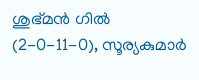ശുഭ്മന്‍ ഗില്‍ (2-0-11-0), സൂര്യകുമാര്‍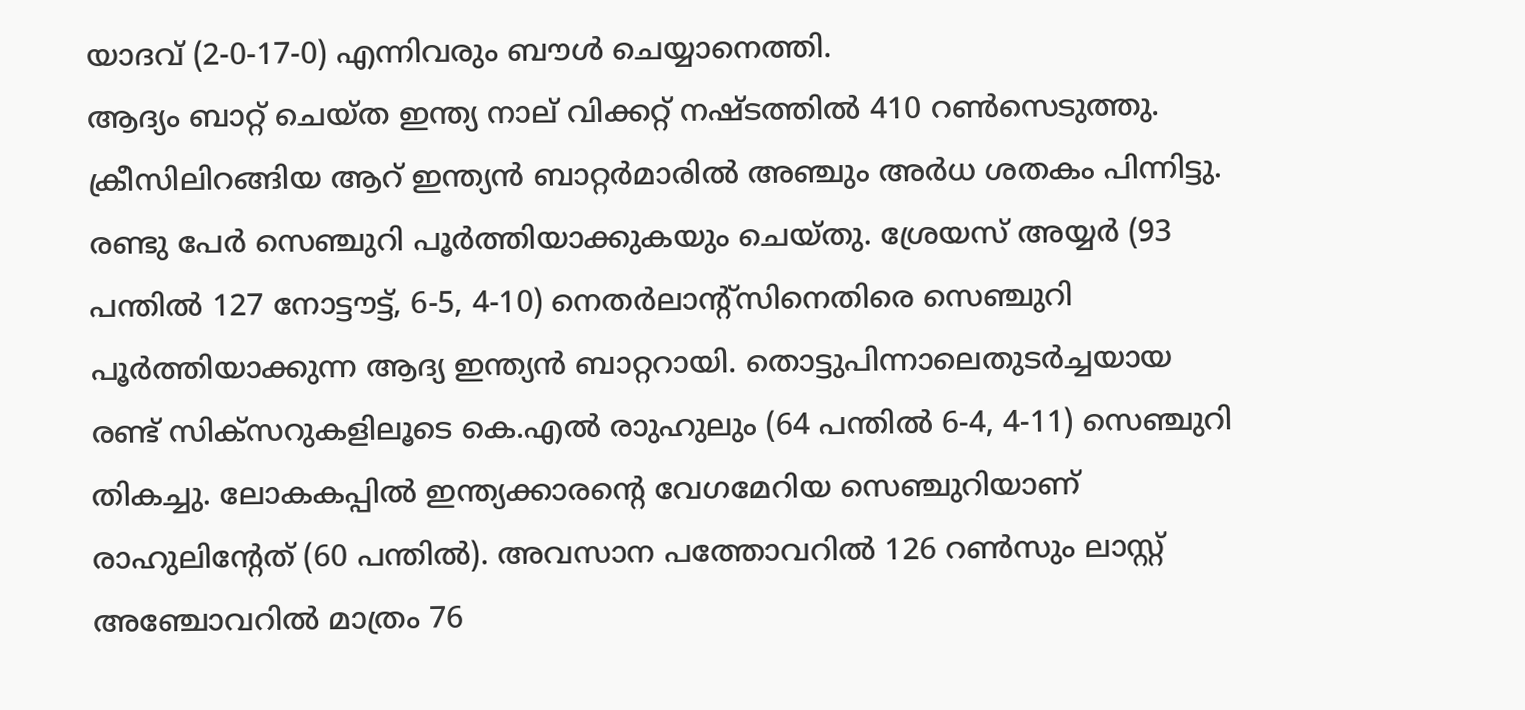യാദവ് (2-0-17-0) എന്നിവരും ബൗള്‍ ചെയ്യാനെത്തി.
ആദ്യം ബാറ്റ് ചെയ്ത ഇന്ത്യ നാല് വിക്കറ്റ് നഷ്ടത്തില്‍ 410 റണ്‍സെടുത്തു. ക്രീസിലിറങ്ങിയ ആറ് ഇന്ത്യന്‍ ബാറ്റര്‍മാരില്‍ അഞ്ചും അര്‍ധ ശതകം പിന്നിട്ടു. രണ്ടു പേര്‍ സെഞ്ചുറി പൂര്‍ത്തിയാക്കുകയും ചെയ്തു. ശ്രേയസ് അയ്യര്‍ (93 പന്തില്‍ 127 നോട്ടൗട്ട്, 6-5, 4-10) നെതര്‍ലാന്റ്‌സിനെതിരെ സെഞ്ചുറി പൂര്‍ത്തിയാക്കുന്ന ആദ്യ ഇന്ത്യന്‍ ബാറ്ററായി. തൊട്ടുപിന്നാലെതുടര്‍ച്ചയായ രണ്ട് സിക്‌സറുകളിലൂടെ കെ.എല്‍ രാുഹുലും (64 പന്തില്‍ 6-4, 4-11) സെഞ്ചുറി തികച്ചു. ലോകകപ്പില്‍ ഇന്ത്യക്കാരന്റെ വേഗമേറിയ സെഞ്ചുറിയാണ് രാഹുലിന്റേത് (60 പന്തില്‍). അവസാന പത്തോവറില്‍ 126 റണ്‍സും ലാസ്റ്റ് അഞ്ചോവറില്‍ മാത്രം 76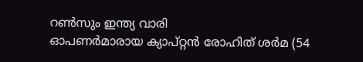റണ്‍സും ഇന്ത്യ വാരി
ഓപണര്‍മാരായ ക്യാപ്റ്റന്‍ രോഹിത് ശര്‍മ (54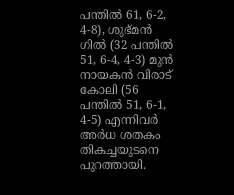പന്തില്‍ 61, 6-2, 4-8), ശുഭ്മന്‍ ഗില്‍ (32 പന്തില്‍ 51, 6-4, 4-3) മുന്‍ നായകന്‍ വിരാട് കോലി (56 പന്തില്‍ 51, 6-1, 4-5) എന്നിവര്‍ അര്‍ധ ശതകം തികച്ചയുടനെ പുറത്തായി.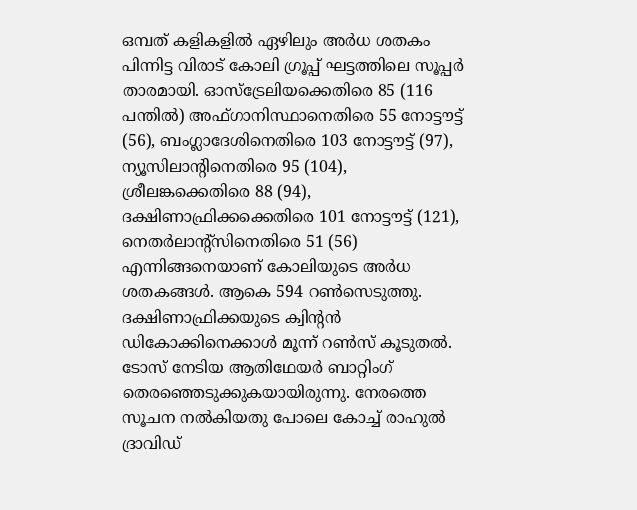ഒമ്പത് കളികളില്‍ ഏഴിലും അര്‍ധ ശതകം പിന്നിട്ട വിരാട് കോലി ഗ്രൂപ്പ് ഘട്ടത്തിലെ സൂപ്പര്‍ താരമായി. ഓസ്‌ട്രേലിയക്കെതിരെ 85 (116 പന്തില്‍) അഫ്ഗാനിസ്ഥാനെതിരെ 55 നോട്ടൗട്ട് (56), ബംഗ്ലാദേശിനെതിരെ 103 നോട്ടൗട്ട് (97), ന്യൂസിലാന്റിനെതിരെ 95 (104), ശ്രീലങ്കക്കെതിരെ 88 (94), ദക്ഷിണാഫ്രിക്കക്കെതിരെ 101 നോട്ടൗട്ട് (121), നെതര്‍ലാന്റ്‌സിനെതിരെ 51 (56) എന്നിങ്ങനെയാണ് കോലിയുടെ അര്‍ധ ശതകങ്ങള്‍. ആകെ 594 റണ്‍സെടുത്തു. ദക്ഷിണാഫ്രിക്കയുടെ ക്വിന്റന്‍ ഡികോക്കിനെക്കാള്‍ മൂന്ന് റണ്‍സ് കൂടുതല്‍.
ടോസ് നേടിയ ആതിഥേയര്‍ ബാറ്റിംഗ് തെരഞ്ഞെടുക്കുകയായിരുന്നു. നേരത്തെ സൂചന നല്‍കിയതു പോലെ കോച്ച് രാഹുല്‍ ദ്രാവിഡ്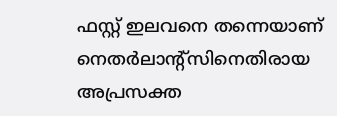ഫസ്റ്റ് ഇലവനെ തന്നെയാണ് നെതര്‍ലാന്റ്‌സിനെതിരായ അപ്രസക്ത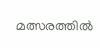മത്സരത്തില്‍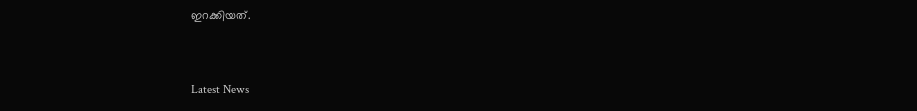ഇറക്കിയത്.


Latest News